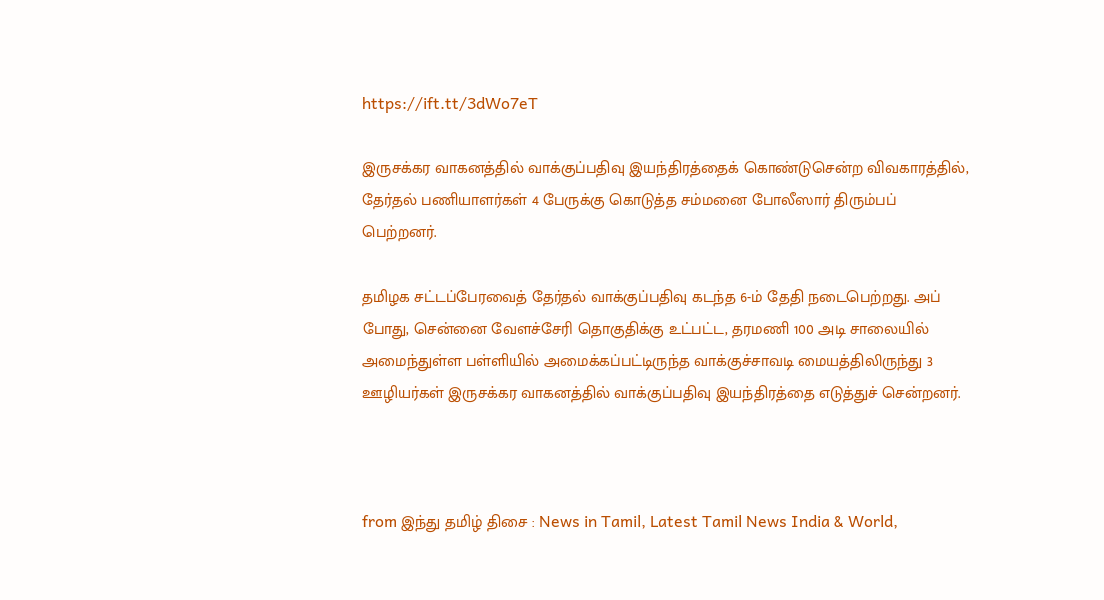https://ift.tt/3dWo7eT

இருசக்கர வாகனத்தில் வாக்குப்பதிவு இயந்திரத்தைக் கொண்டுசென்ற விவகாரத்தில், தேர்தல் பணியாளர்கள் 4 பேருக்கு கொடுத்த சம்மனை போலீஸார் திரும்பப் பெற்றனர்.

தமிழக சட்டப்பேரவைத் தேர்தல் வாக்குப்பதிவு கடந்த 6-ம் தேதி நடைபெற்றது. அப் போது, சென்னை வேளச்சேரி தொகுதிக்கு உட்பட்ட, தரமணி 100 அடி சாலையில் அமைந்துள்ள பள்ளியில் அமைக்கப்பட்டிருந்த வாக்குச்சாவடி மையத்திலிருந்து 3 ஊழியர்கள் இருசக்கர வாகனத்தில் வாக்குப்பதிவு இயந்திரத்தை எடுத்துச் சென்றனர்.



from இந்து தமிழ் திசை : News in Tamil, Latest Tamil News India & World,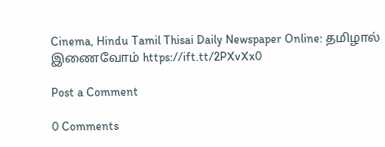Cinema, Hindu Tamil Thisai Daily Newspaper Online: தமிழால் இணைவோம் https://ift.tt/2PXvXx0

Post a Comment

0 Comments